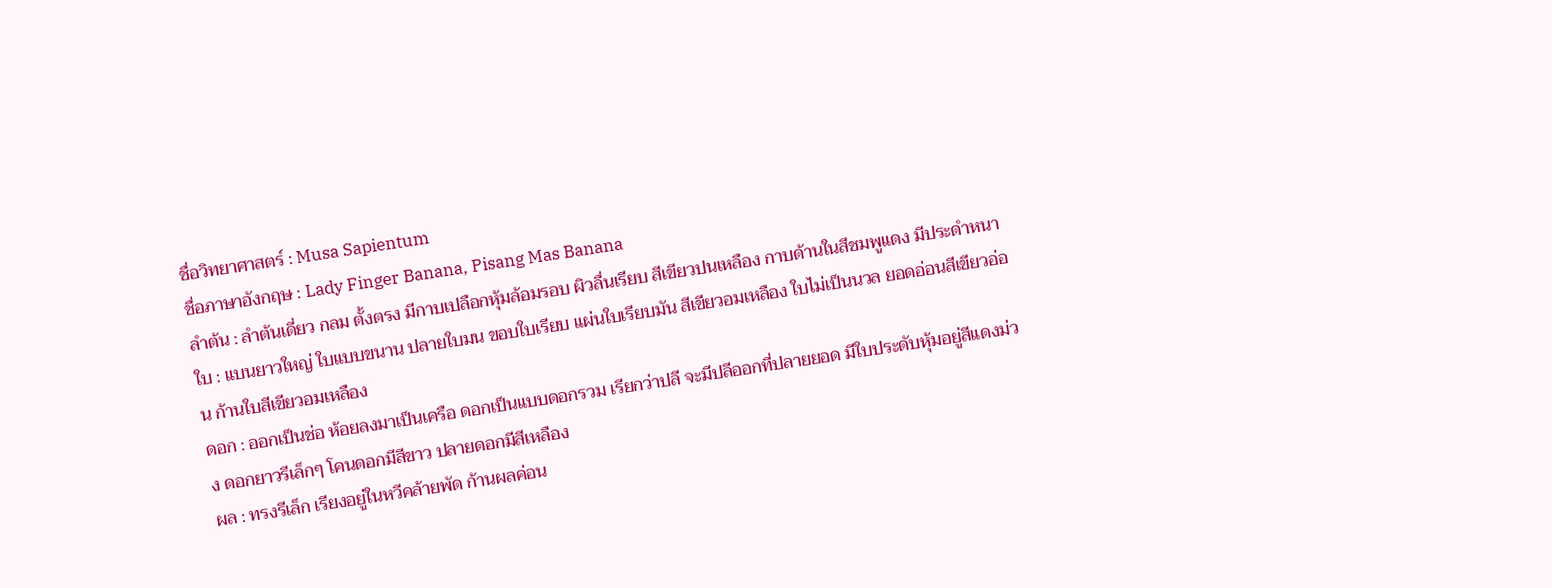ชื่อวิทยาศาสตร์ : Musa Sapientum
ชื่อภาษาอังกฤษ : Lady Finger Banana, Pisang Mas Banana
ลำต้น : ลำต้นเดี่ยว กลม ตั้งตรง มีกาบเปลือกหุ้มล้อมรอบ ผิวลื่นเรียบ สีเขียวปนเหลือง กาบด้านในสีชมพูแดง มีประดำหนา
ใบ : แบนยาวใหญ่ ใบแบบขนาน ปลายใบมน ขอบใบเรียบ แผ่นใบเรียบมัน สีเขียวอมเหลือง ใบไม่เป็นนวล ยอดอ่อนสีเขียวอ่อน ก้านใบสีเขียวอมเหลือง
ดอก : ออกเป็นช่อ ห้อยลงมาเป็นเครือ ดอกเป็นแบบดอกรวม เรียกว่าปลี จะมีปลีออกที่ปลายยอด มีใบประดับหุ้มอยู่สีแดงม่วง ดอกยาวรีเล็กๆ โคนดอกมีสีขาว ปลายดอกมีสีเหลือง
ผล : ทรงรีเล็ก เรียงอยู่ในหวีคล้ายพัด ก้านผลค่อน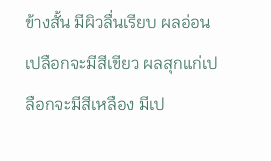ข้างสั้น มีผิวลื่นเรียบ ผลอ่อนเปลือกจะมีสีเขียว ผลสุกแก่เปลือกจะมีสีเหลือง มีเป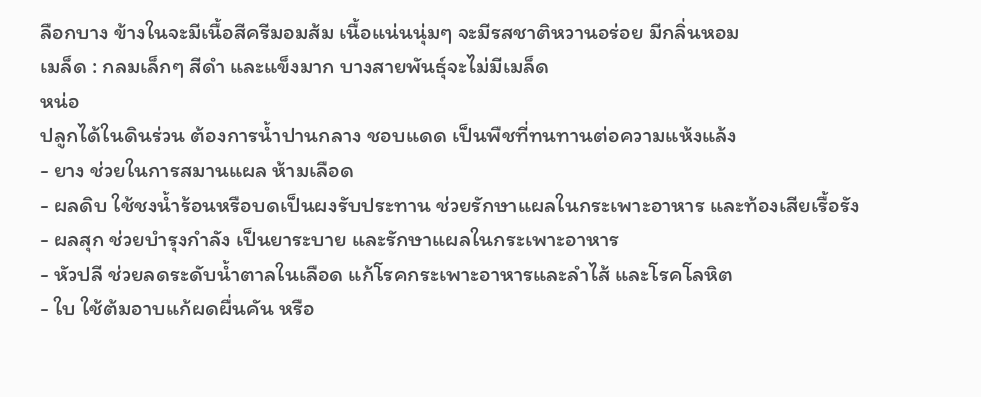ลือกบาง ข้างในจะมีเนื้อสีครีมอมส้ม เนื้อแน่นนุ่มๆ จะมีรสชาติหวานอร่อย มีกลิ่นหอม
เมล็ด : กลมเล็กๆ สีดำ และแข็งมาก บางสายพันธุ์จะไม่มีเมล็ด
หน่อ
ปลูกได้ในดินร่วน ต้องการน้ำปานกลาง ชอบแดด เป็นพืชที่ทนทานต่อความแห้งแล้ง
- ยาง ช่วยในการสมานแผล ห้ามเลือด
- ผลดิบ ใช้ชงน้ำร้อนหรือบดเป็นผงรับประทาน ช่วยรักษาแผลในกระเพาะอาหาร และท้องเสียเรื้อรัง
- ผลสุก ช่วยบำรุงกำลัง เป็นยาระบาย และรักษาแผลในกระเพาะอาหาร
- หัวปลี ช่วยลดระดับน้ำตาลในเลือด แก้โรคกระเพาะอาหารและลำไส้ และโรคโลหิต
- ใบ ใช้ต้มอาบแก้ผดผื่นคัน หรือ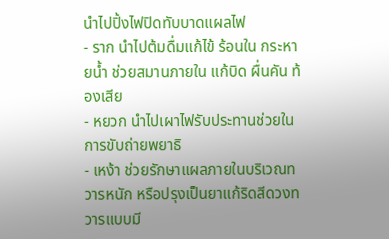นำไปปิ้งไฟปิดทับบาดแผลไฟ
- ราก นำไปต้มดื่มแก้ไข้ ร้อนใน กระหายน้ำ ช่วยสมานภายใน แก้บิด ผื่นคัน ท้องเสีย
- หยวก นำไปเผาไฟรับประทานช่วยในการขับถ่ายพยาธิ
- เหง้า ช่วยรักษาแผลภายในบริเวณทวารหนัก หรือปรุงเป็นยาแก้ริดสีดวงทวารแบบมี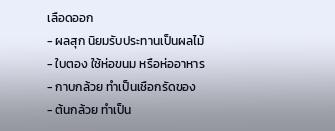เลือดออก
- ผลสุก นิยมรับประทานเป็นผลไม้
- ใบตอง ใช้ห่อขนม หรือห่ออาหาร
- กาบกล้วย ทำเป็นเชือกรัดของ
- ต้นกล้วย ทำเป็น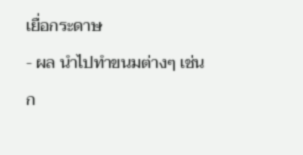เยื่อกระดาษ
- ผล นำไปทำขนมต่างๆ เช่น ก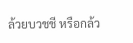ล้วยบวชชี หรือกล้ว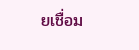ยเชื่อม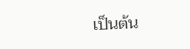เป็นต้น